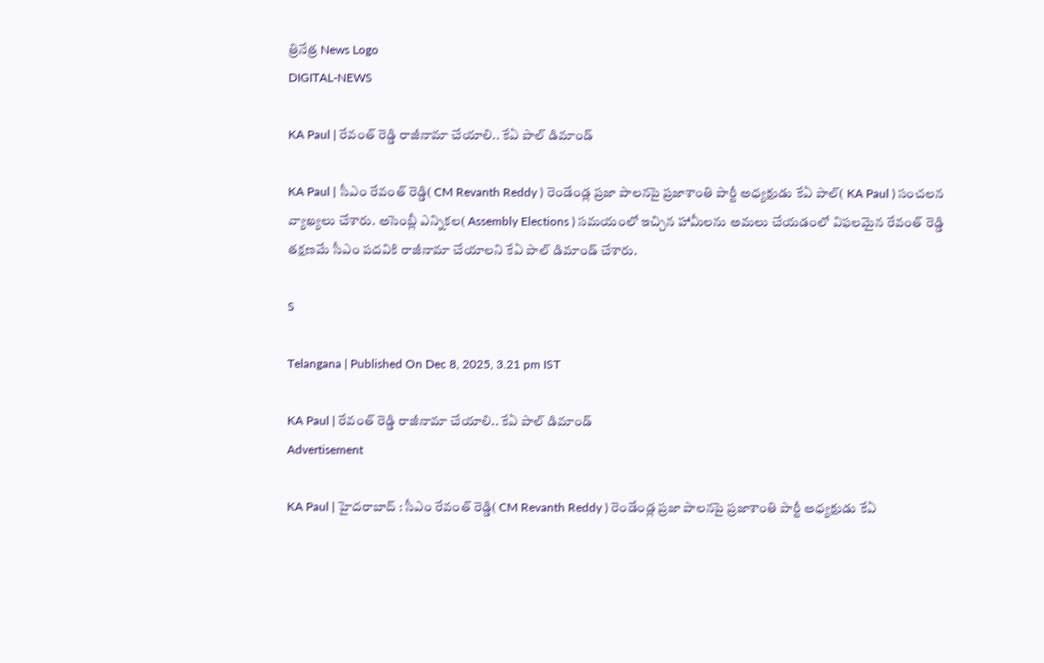త్రినేత్ర News Logo
DIGITAL-NEWS

KA Paul | రేవంత్ రెడ్డి రాజీనామా చేయాలి.. కేఏ పాల్ డిమాండ్

KA Paul | సీఎం రేవంత్ రెడ్డి( CM Revanth Reddy ) రెండేండ్ల ప్ర‌జా పాల‌నపై ప్ర‌జాశాంతి పార్టీ అధ్య‌క్షుడు కేఏ పాల్( KA Paul ) సంచ‌ల‌న వ్యాఖ్య‌లు చేశారు. అసెంబ్లీ ఎన్నిక‌ల( Assembly Elections ) స‌మ‌యంలో ఇచ్చిన హామీల‌ను అమ‌లు చేయ‌డంలో విఫ‌ల‌మైన రేవంత్ రెడ్డి త‌క్ష‌ణ‌మే సీఎం ప‌ద‌వికి రాజీనామా చేయాల‌ని కేఏ పాల్ డిమాండ్ చేశారు.

S

Telangana | Published On Dec 8, 2025, 3.21 pm IST

KA Paul | రేవంత్ రెడ్డి రాజీనామా చేయాలి.. కేఏ పాల్ డిమాండ్
Advertisement

KA Paul | హైద‌రాబాద్ : సీఎం రేవంత్ రెడ్డి( CM Revanth Reddy ) రెండేండ్ల ప్ర‌జా పాల‌నపై ప్ర‌జాశాంతి పార్టీ అధ్య‌క్షుడు కేఏ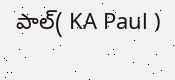పాల్( KA Paul )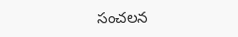సంచ‌ల‌న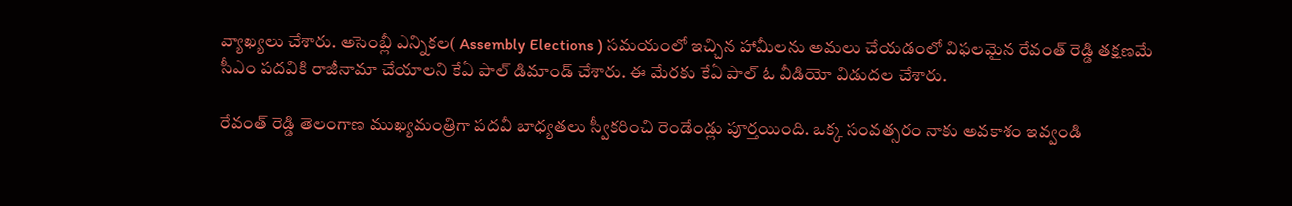వ్యాఖ్య‌లు చేశారు. అసెంబ్లీ ఎన్నిక‌ల( Assembly Elections ) స‌మ‌యంలో ఇచ్చిన హామీల‌ను అమ‌లు చేయ‌డంలో విఫ‌ల‌మైన రేవంత్ రెడ్డి త‌క్ష‌ణ‌మే సీఎం ప‌ద‌వికి రాజీనామా చేయాల‌ని కేఏ పాల్ డిమాండ్ చేశారు. ఈ మేర‌కు కేఏ పాల్ ఓ వీడియో విడుద‌ల చేశారు.

రేవంత్ రెడ్డి తెలంగాణ ముఖ్య‌మంత్రిగా ప‌ద‌వీ బాధ్య‌త‌లు స్వీక‌రించి రెండేండ్లు పూర్త‌యింది. ఒక్క సంవ‌త్స‌రం నాకు అవ‌కాశం ఇవ్వండి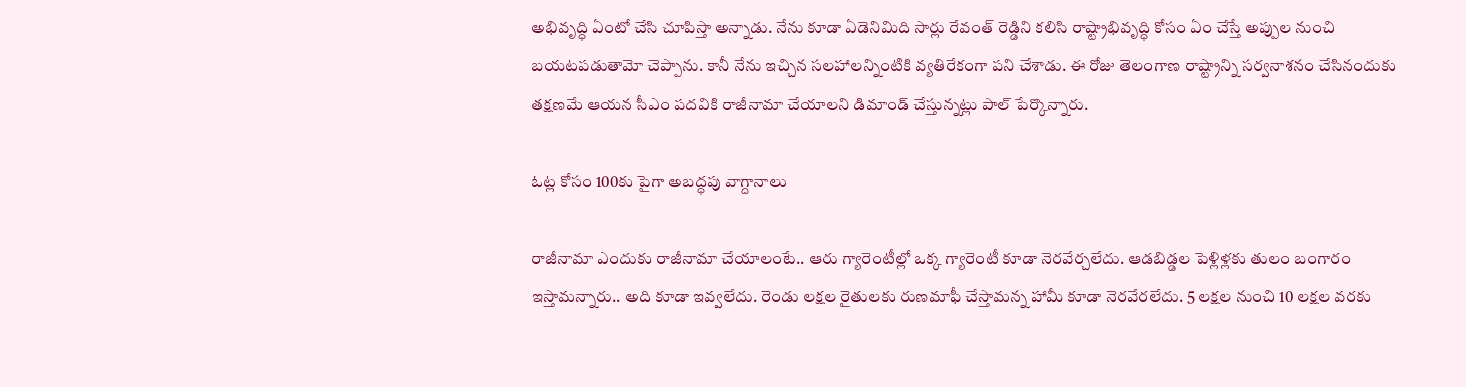అభివృద్ధి ఏంటో చేసి చూపిస్తా అన్నాడు. నేను కూడా ఏడెనిమిది సార్లు రేవంత్ రెడ్డిని క‌లిసి రాష్ట్రాభివృద్ధి కోసం ఏం చేస్తే అప్పుల నుంచి బ‌య‌ట‌ప‌డుతామో చెప్పాను. కానీ నేను ఇచ్చిన స‌ల‌హాల‌న్నింటికి వ్య‌తిరేకంగా ప‌ని చేశాడు. ఈ రోజు తెలంగాణ రాష్ట్రాన్ని స‌ర్వ‌నాశ‌నం చేసినందుకు త‌క్ష‌ణ‌మే ఆయ‌న సీఎం ప‌ద‌వికి రాజీనామా చేయాల‌ని డిమాండ్ చేస్తున్న‌ట్లు పాల్ పేర్కొన్నారు.

ఓట్ల కోసం 100కు పైగా అబ‌ద్ధ‌పు వాగ్దానాలు

రాజీనామా ఎందుకు రాజీనామా చేయాలంటే.. ఆరు గ్యారెంటీల్లో ఒక్క గ్యారెంటీ కూడా నెర‌వేర్చ‌లేదు. ఆడ‌బిడ్డల పెళ్లిళ్ల‌కు తులం బంగారం ఇస్తామ‌న్నారు.. అది కూడా ఇవ్వ‌లేదు. రెండు ల‌క్ష‌ల రైతుల‌కు రుణ‌మాఫీ చేస్తామ‌న్న హామీ కూడా నెర‌వేర‌లేదు. 5 ల‌క్ష‌ల నుంచి 10 ల‌క్ష‌ల వ‌ర‌కు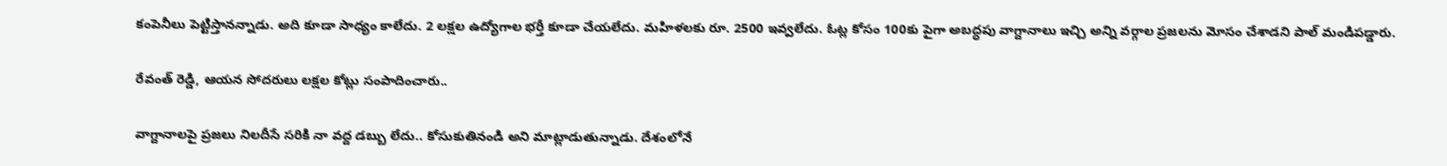కంపెనీలు పెట్టిస్తాన‌న్నాడు. అది కూడా సాధ్యం కాలేదు. 2 ల‌క్ష‌ల ఉద్యోగాల భ‌ర్తీ కూడా చేయ‌లేదు. మ‌హిళ‌ల‌కు రూ. 2500 ఇవ్వ‌లేదు. ఓట్ల కోసం 100కు పైగా అబ‌ద్ధ‌పు వాగ్దానాలు ఇచ్చి అన్ని వ‌ర్గాల ప్ర‌జ‌ల‌ను మోసం చేశాడ‌ని పాల్ మండిప‌డ్డారు.

రేవంత్ రెడ్డి, ఆయ‌న సోద‌రులు ల‌క్ష‌ల కోట్లు సంపాదించారు..

వాగ్దానాల‌పై ప్ర‌జ‌లు నిల‌దీసే స‌రికి నా వ‌ద్ద డ‌బ్బు లేదు.. కోసుకుతినండి అని మాట్లాడుతున్నాడు. దేశంలోనే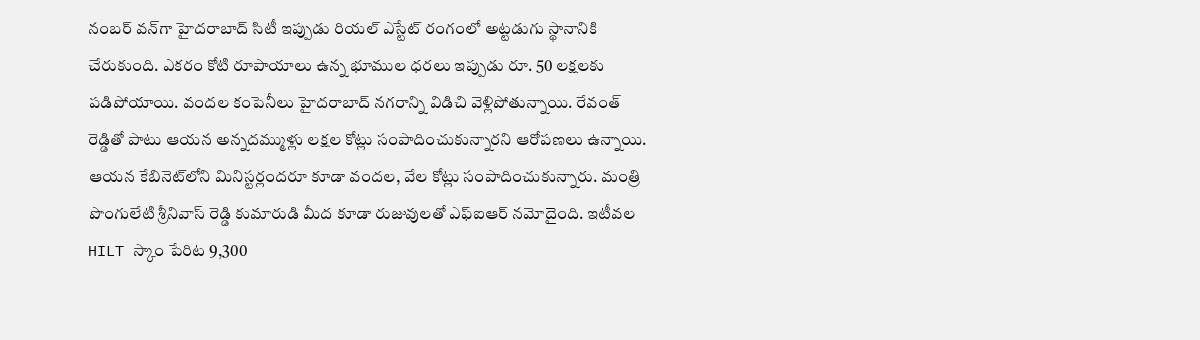నంబ‌ర్ వ‌న్‌గా హైద‌రాబాద్ సిటీ ఇప్పుడు రియ‌ల్ ఎస్టేట్ రంగంలో అట్ట‌డుగు స్థానానికి చేరుకుంది. ఎక‌రం కోటి రూపాయాలు ఉన్న భూముల ధ‌ర‌లు ఇప్పుడు రూ. 50 ల‌క్ష‌ల‌కు ప‌డిపోయాయి. వంద‌ల కంపెనీలు హైద‌రాబాద్ న‌గ‌రాన్ని విడిచి వెళ్లిపోతున్నాయి. రేవంత్ రెడ్డితో పాటు ఆయ‌న అన్న‌ద‌మ్ముళ్లు ల‌క్ష‌ల కోట్లు సంపాదించుకున్నార‌ని ఆరోప‌ణలు ఉన్నాయి. ఆయ‌న కేబినెట్‌లోని మినిస్ట‌ర్లంద‌రూ కూడా వంద‌ల, వేల కోట్లు సంపాదించుకున్నారు. మంత్రి పొంగులేటి శ్రీనివాస్ రెడ్డి కుమారుడి మీద కూడా రుజువుల‌తో ఎఫ్ఐఆర్ న‌మోదైంది. ఇటీవల HILT స్కాం పేరిట 9,300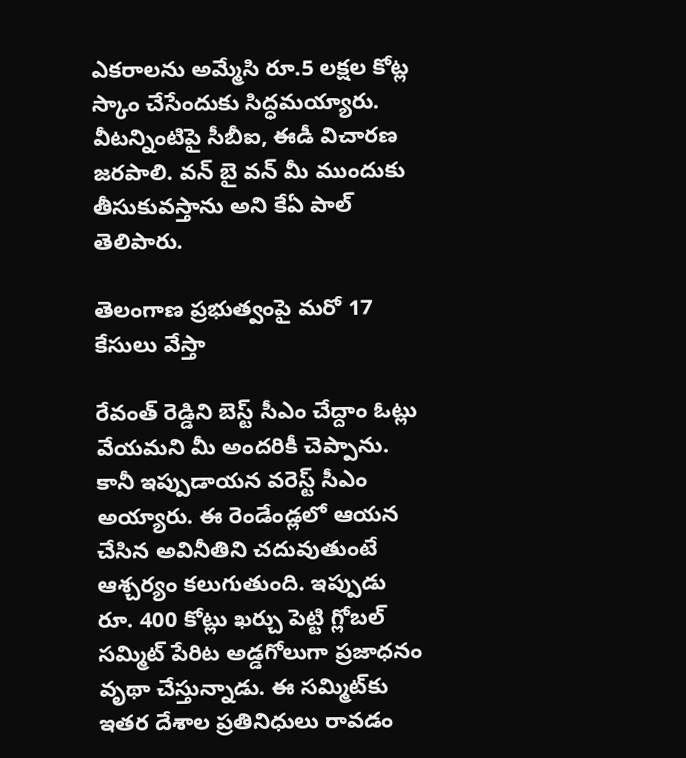ఎకరాలను అమ్మేసి రూ.5 లక్షల కోట్ల స్కాం చేసేందుకు సిద్ధమయ్యారు. వీట‌న్నింటిపై సీబీఐ, ఈడీ విచార‌ణ జ‌ర‌పాలి. వ‌న్ బై వ‌న్ మీ ముందుకు తీసుకువ‌స్తాను అని కేఏ పాల్ తెలిపారు.

తెలంగాణ ప్రభుత్వంపై మరో 17 కేసులు వేస్తా

రేవంత్ రెడ్డిని బెస్ట్ సీఎం చేద్దాం ఓట్లు వేయ‌మ‌ని మీ అంద‌రికీ చెప్పాను. కానీ ఇప్పుడాయ‌న వ‌రెస్ట్ సీఎం అయ్యారు. ఈ రెండేండ్ల‌లో ఆయ‌న చేసిన అవినీతిని చ‌దువుతుంటే ఆశ్చ‌ర్యం క‌లుగుతుంది. ఇప్పుడు రూ. 400 కోట్లు ఖ‌ర్చు పెట్టి గ్లోబ‌ల్ స‌మ్మిట్ పేరిట అడ్డ‌గోలుగా ప్ర‌జాధ‌నం వృథా చేస్తున్నాడు. ఈ స‌మ్మిట్‌కు ఇత‌ర దేశాల ప్ర‌తినిధులు రావ‌డం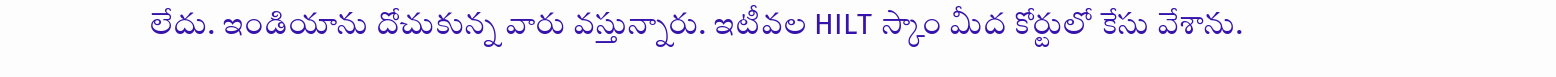లేదు. ఇండియాను దోచుకున్న వారు వ‌స్తున్నారు. ఇటీవల HILT స్కాం మీద కోర్టులో కేసు వేశాను.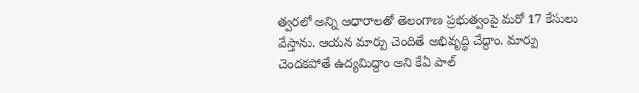త్వరలో అన్ని ఆధారాలతో తెలంగాణ ప్రభుత్వంపై మరో 17 కేసులు వేస్తాను. ఆయ‌న మార్పు చెందితే అభివృద్ధి చేద్దాం. మార్పు చెంద‌క‌పోతే ఉద్య‌మిద్దాం అని కేఏ పాల్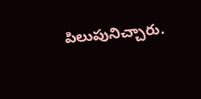పిలుపునిచ్చారు.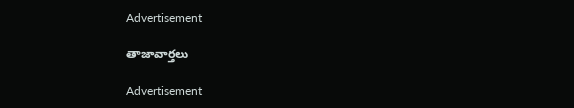Advertisement

తాజావార్తలు

Advertisement